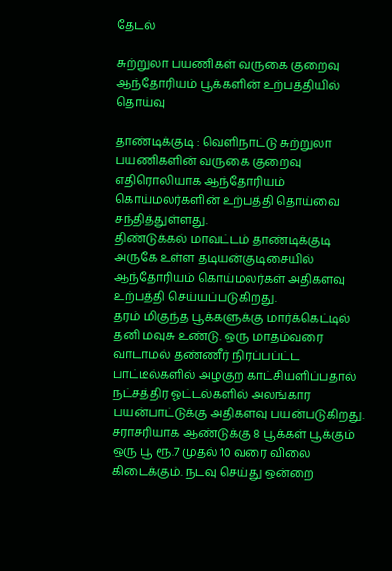தேடல்

சுற்றுலா பயணிகள் வருகை குறைவு ஆந்தோரியம் பூக்களின் உற்பத்தியில் தொய்வு

தாண்டிக்குடி : வெளிநாட்டு சுற்றுலா பயணிகளின் வருகை குறைவு எதிரொலியாக ஆந்தோரியம் கொய்மலர்களின் உற்பத்தி தொய்வை சந்தித்துள்ளது.
திண்டுக்கல் மாவட்டம் தாண்டிக்குடி அருகே உள்ள தடியன்குடிசையில் ஆந்தோரியம் கொய்மலர்கள் அதிகளவு உற்பத்தி செய்யப்படுகிறது.
தரம் மிகுந்த பூக்களுக்கு மார்க்கெட்டில் தனி மவுசு உண்டு. ஒரு மாதம்வரை வாடாமல் தண்ணீர் நிரப்பப்ட்ட பாட்டீல்களில் அழகுற காட்சியளிப்பதால் நட்சத்திர ஓட்டல்களில் அலங்கார பயன்பாட்டுக்கு அதிகளவு பயன்படுகிறது. சராசரியாக ஆண்டுக்கு 8 பூக்கள் பூக்கும் ஒரு பூ ரூ.7 முதல் 10 வரை விலை கிடைக்கும். நடவு செய்து ஒன்றை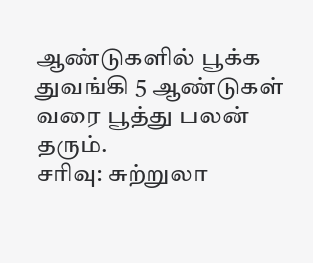ஆண்டுகளில் பூக்க துவங்கி 5 ஆண்டுகள் வரை பூத்து பலன் தரும்.
சரிவு: சுற்றுலா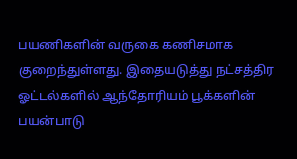பயணிகளின் வருகை கணிசமாக குறைந்துள்ளது. இதையடுத்து நட்சத்திர ஓட்டல்களில் ஆந்தோரியம் பூக்களின் பயன்பாடு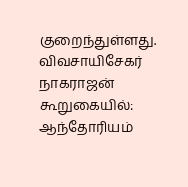குறைந்துள்ளது.
விவசாயிசேகர் நாகராஜன் கூறுகையில்: ஆந்தோரியம்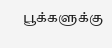பூக்களுக்கு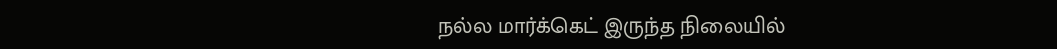நல்ல மார்க்கெட் இருந்த நிலையில்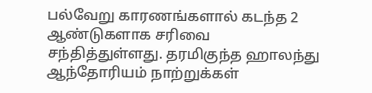பல்வேறு காரணங்களால் கடந்த 2 ஆண்டுகளாக சரிவை சந்தித்துள்ளது. தரமிகுந்த ஹாலந்து ஆந்தோரியம் நாற்றுக்கள்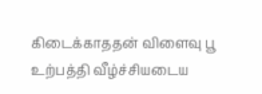கிடைக்காததன் விளைவு பூ உற்பத்தி வீழ்ச்சியடைய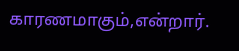காரணமாகும்,என்றார்.